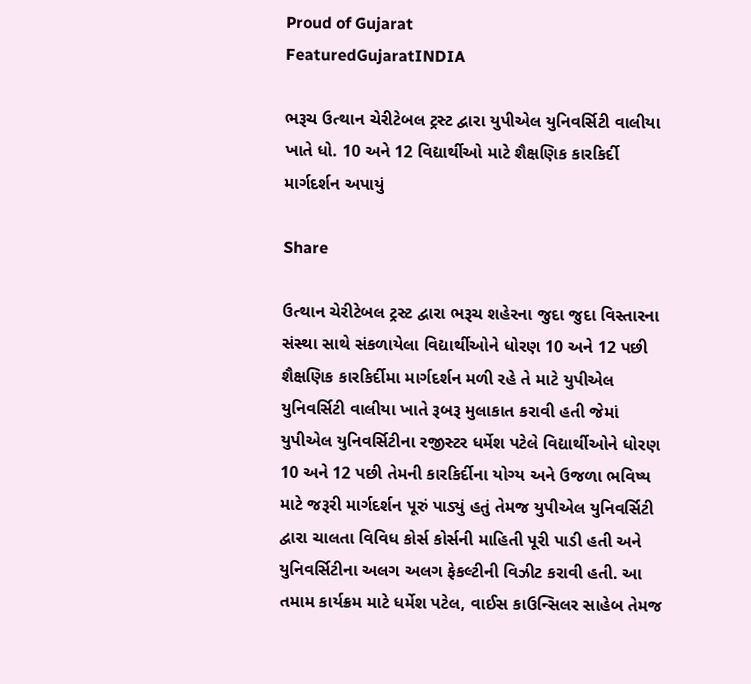Proud of Gujarat
FeaturedGujaratINDIA

ભરૂચ ઉત્થાન ચેરીટેબલ ટ્રસ્ટ દ્વારા યુપીએલ યુનિવર્સિટી વાલીયા ખાતે ધો. 10 અને 12 વિદ્યાર્થીઓ માટે શૈક્ષણિક કારકિર્દી માર્ગદર્શન અપાયું

Share

ઉત્થાન ચેરીટેબલ ટ્રસ્ટ દ્વારા ભરૂચ શહેરના જુદા જુદા વિસ્તારના સંસ્થા સાથે સંકળાયેલા વિદ્યાર્થીઓને ધોરણ 10 અને 12 પછી શૈક્ષણિક કારકિર્દીમા માર્ગદર્શન મળી રહે તે માટે યુપીએલ યુનિવર્સિટી વાલીયા ખાતે રૂબરૂ મુલાકાત કરાવી હતી જેમાં યુપીએલ યુનિવર્સિટીના રજીસ્ટર ધર્મેશ પટેલે વિદ્યાર્થીઓને ધોરણ 10 અને 12 પછી તેમની કારકિર્દીના યોગ્ય અને ઉજળા ભવિષ્ય માટે જરૂરી માર્ગદર્શન પૂરું પાડ્યું હતું તેમજ યુપીએલ યુનિવર્સિટી દ્વારા ચાલતા વિવિધ કોર્સ કોર્સની માહિતી પૂરી પાડી હતી અને યુનિવર્સિટીના અલગ અલગ ફેકલ્ટીની વિઝીટ કરાવી હતી. આ તમામ કાર્યક્રમ માટે ધર્મેશ પટેલ, વાઈસ કાઉન્સિલર સાહેબ તેમજ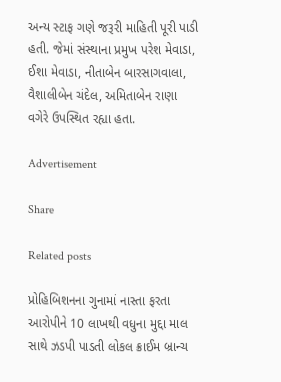અન્ય સ્ટાફ ગણે જરૂરી માહિતી પૂરી પાડી હતી. જેમાં સંસ્થાના પ્રમુખ પરેશ મેવાડા, ઈશા મેવાડા, નીતાબેન બારસાગવાલા, વૈશાલીબેન ચંદેલ, અમિતાબેન રાણા વગેરે ઉપસ્થિત રહ્યા હતા.

Advertisement

Share

Related posts

પ્રોહિબિશનના ગુનામાં નાસ્તા ફરતા આરોપીને 10 લાખથી વધુના મુદ્દા માલ સાથે ઝડપી પાડતી લોકલ ક્રાઈમ બ્રાન્ચ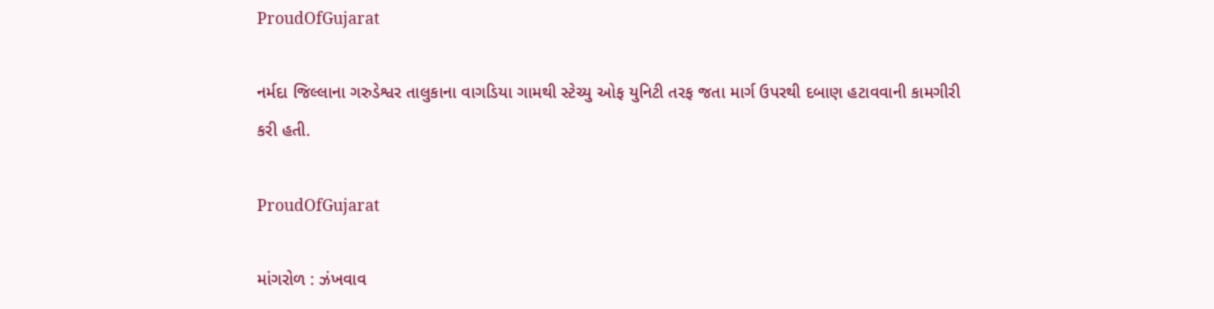ProudOfGujarat

નર્મદા જિલ્લાના ગરુડેશ્વર તાલુકાના વાગડિયા ગામથી સ્ટેચ્યુ ઓફ યુનિટી તરફ જતા માર્ગ ઉપરથી દબાણ હટાવવાની કામગીરી કરી હતી.

ProudOfGujarat

માંગરોળ : ઝંખવાવ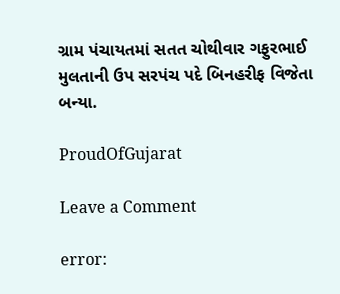ગ્રામ પંચાયતમાં સતત ચોથીવાર ગફુરભાઈ મુલતાની ઉપ સરપંચ પદે બિનહરીફ વિજેતા બન્યા.

ProudOfGujarat

Leave a Comment

error: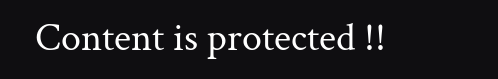Content is protected !!